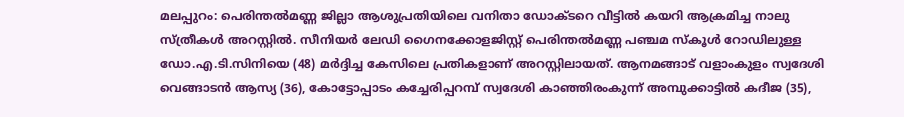മലപ്പുറം: പെരിന്തൽമണ്ണ ജില്ലാ ആശുപ്രതിയിലെ വനിതാ ഡോക്ടറെ വീട്ടിൽ കയറി ആക്രമിച്ച നാലു സ്ത്രീകൾ അറസ്റ്റിൽ. സീനിയർ ലേഡി ഗൈനക്കോളജിസ്റ്റ് പെരിന്തൽമണ്ണ പഞ്ചമ സ്കൂൾ റോഡിലുള്ള ഡോ.എ.ടി.സിനിയെ (48) മർദ്ദിച്ച കേസിലെ പ്രതികളാണ് അറസ്റ്റിലായത്. ആനമങ്ങാട് വളാംകുളം സ്വദേശി വെങ്ങാടൻ ആസ്യ (36), കോട്ടോപ്പാടം കച്ചേരിപ്പറമ്പ് സ്വദേശി കാഞ്ഞിരംകുന്ന് അമ്പുക്കാട്ടിൽ കദീജ (35),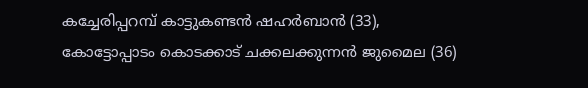കച്ചേരിപ്പറമ്പ് കാട്ടുകണ്ടൻ ഷഹർബാൻ (33), കോട്ടോപ്പാടം കൊടക്കാട് ചക്കലക്കുന്നൻ ജുമൈല (36)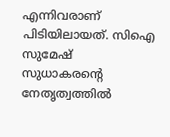എന്നിവരാണ് പിടിയിലായത്. സിഐ സുമേഷ് സുധാകരന്റെ നേതൃത്വത്തിൽ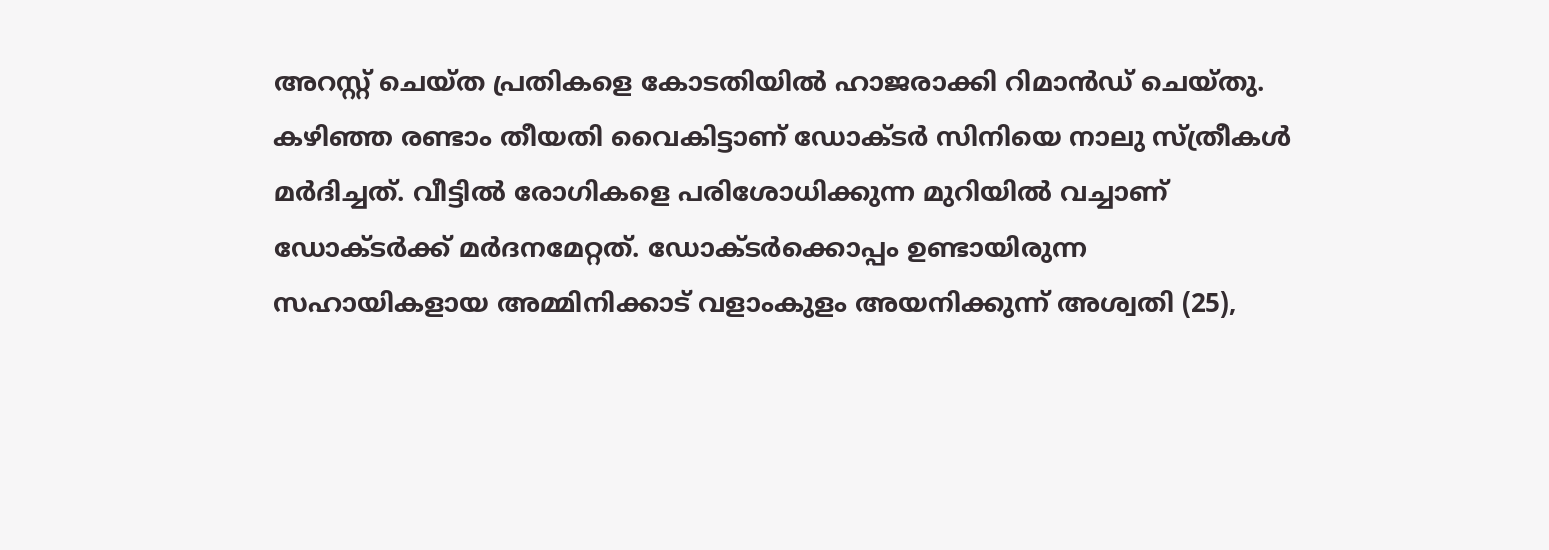അറസ്റ്റ് ചെയ്ത പ്രതികളെ കോടതിയിൽ ഹാജരാക്കി റിമാൻഡ് ചെയ്തു.
കഴിഞ്ഞ രണ്ടാം തീയതി വൈകിട്ടാണ് ഡോക്ടർ സിനിയെ നാലു സ്ത്രീകൾ മർദിച്ചത്. വീട്ടിൽ രോഗികളെ പരിശോധിക്കുന്ന മുറിയിൽ വച്ചാണ് ഡോക്ടർക്ക് മർദനമേറ്റത്. ഡോക്ടർക്കൊപ്പം ഉണ്ടായിരുന്ന സഹായികളായ അമ്മിനിക്കാട് വളാംകുളം അയനിക്കുന്ന് അശ്വതി (25),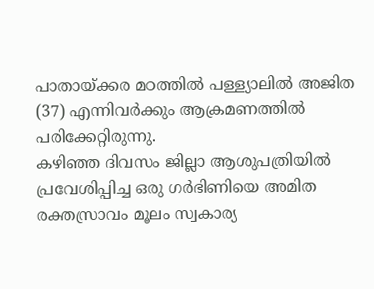പാതായ്ക്കര മഠത്തിൽ പള്ള്യാലിൽ അജിത (37) എന്നിവർക്കും ആക്രമണത്തിൽ പരിക്കേറ്റിരുന്നു.
കഴിഞ്ഞ ദിവസം ജില്ലാ ആശുപത്രിയിൽ പ്രവേശിപ്പിച്ച ഒരു ഗർഭിണിയെ അമിത രക്തസ്രാവം മൂലം സ്വകാര്യ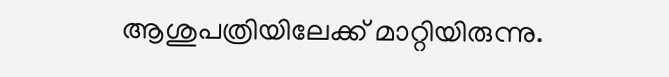ആശുപത്രിയിലേക്ക് മാറ്റിയിരുന്നു.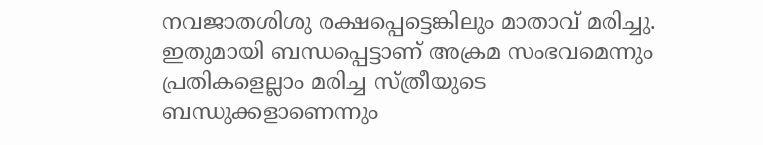നവജാതശിശു രക്ഷപ്പെട്ടെങ്കിലും മാതാവ് മരിച്ചു. ഇതുമായി ബന്ധപ്പെട്ടാണ് അക്രമ സംഭവമെന്നും പ്രതികളെല്ലാം മരിച്ച സ്ത്രീയുടെ ബന്ധുക്കളാണെന്നും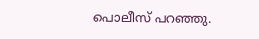പൊലീസ് പറഞ്ഞു.